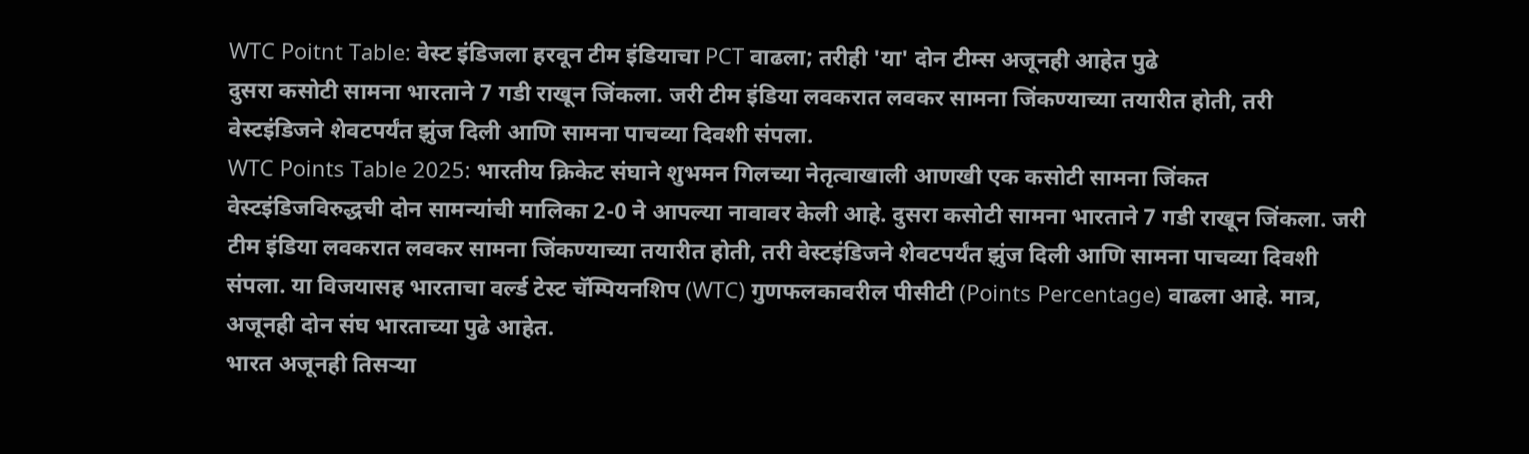WTC Poitnt Table: वेस्ट इंडिजला हरवून टीम इंडियाचा PCT वाढला; तरीही 'या' दोन टीम्स अजूनही आहेत पुढे
दुसरा कसोटी सामना भारताने 7 गडी राखून जिंकला. जरी टीम इंडिया लवकरात लवकर सामना जिंकण्याच्या तयारीत होती, तरी वेस्टइंडिजने शेवटपर्यंत झुंज दिली आणि सामना पाचव्या दिवशी संपला.
WTC Points Table 2025: भारतीय क्रिकेट संघाने शुभमन गिलच्या नेतृत्वाखाली आणखी एक कसोटी सामना जिंकत वेस्टइंडिजविरुद्धची दोन सामन्यांची मालिका 2-0 ने आपल्या नावावर केली आहे. दुसरा कसोटी सामना भारताने 7 गडी राखून जिंकला. जरी टीम इंडिया लवकरात लवकर सामना जिंकण्याच्या तयारीत होती, तरी वेस्टइंडिजने शेवटपर्यंत झुंज दिली आणि सामना पाचव्या दिवशी संपला. या विजयासह भारताचा वर्ल्ड टेस्ट चॅम्पियनशिप (WTC) गुणफलकावरील पीसीटी (Points Percentage) वाढला आहे. मात्र, अजूनही दोन संघ भारताच्या पुढे आहेत.
भारत अजूनही तिसऱ्या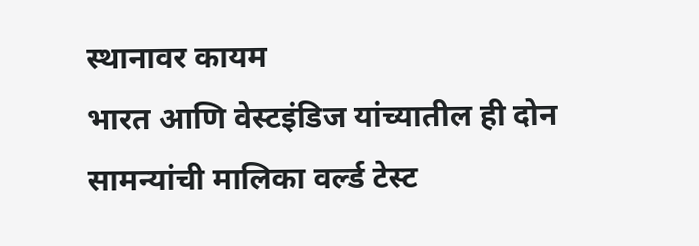स्थानावर कायम
भारत आणि वेस्टइंडिज यांच्यातील ही दोन सामन्यांची मालिका वर्ल्ड टेस्ट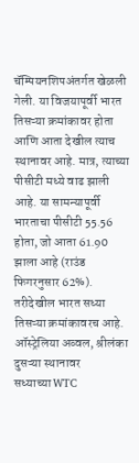चॅम्पियनशिपअंतर्गत खेळली गेली. या विजयापूर्वी भारत तिसऱ्या क्रमांकावर होता आणि आता देखील त्याच स्थानावर आहे. मात्र, त्याच्या पीसीटी मध्ये वाढ झाली आहे. या सामन्यापूर्वी भारताचा पीसीटी 55.56 होता, जो आता 61.90 झाला आहे (राउंड फिगरनुसार 62%). तरीदेखील भारत सध्या तिसऱ्या क्रमांकावरच आहे.
ऑस्ट्रेलिया अव्वल, श्रीलंका दुसऱ्या स्थानावर
सध्याच्या WTC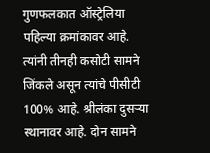गुणफलकात ऑस्ट्रेलिया पहिल्या क्रमांकावर आहे. त्यांनी तीनही कसोटी सामने जिंकले असून त्यांचे पीसीटी 100% आहे. श्रीलंका दुसऱ्या स्थानावर आहे. दोन सामने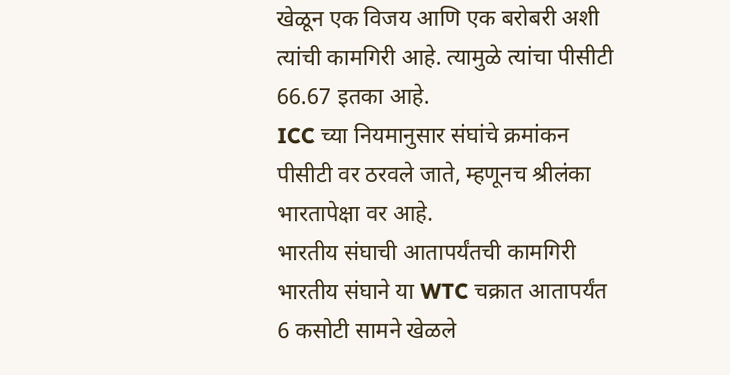खेळून एक विजय आणि एक बरोबरी अशी त्यांची कामगिरी आहे. त्यामुळे त्यांचा पीसीटी 66.67 इतका आहे.
ICC च्या नियमानुसार संघांचे क्रमांकन पीसीटी वर ठरवले जाते, म्हणूनच श्रीलंका भारतापेक्षा वर आहे.
भारतीय संघाची आतापर्यंतची कामगिरी
भारतीय संघाने या WTC चक्रात आतापर्यंत 6 कसोटी सामने खेळले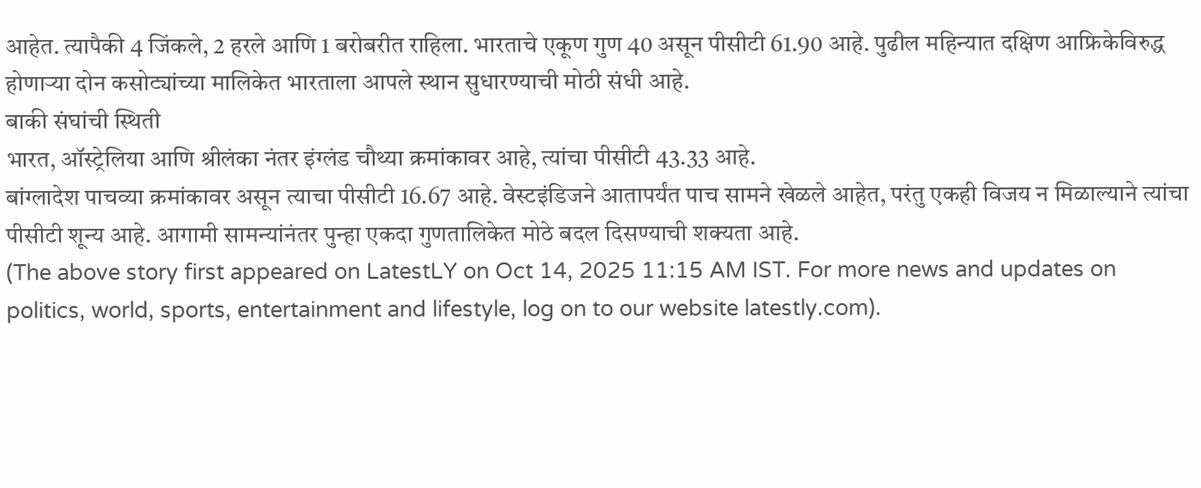आहेत. त्यापैकी 4 जिंकले, 2 हरले आणि 1 बरोबरीत राहिला. भारताचे एकूण गुण 40 असून पीसीटी 61.90 आहे. पुढील महिन्यात दक्षिण आफ्रिकेविरुद्ध होणाऱ्या दोन कसोट्यांच्या मालिकेत भारताला आपले स्थान सुधारण्याची मोठी संधी आहे.
बाकी संघांची स्थिती
भारत, ऑस्ट्रेलिया आणि श्रीलंका नंतर इंग्लंड चौथ्या क्रमांकावर आहे, त्यांचा पीसीटी 43.33 आहे.
बांग्लादेश पाचव्या क्रमांकावर असून त्याचा पीसीटी 16.67 आहे. वेस्टइंडिजने आतापर्यंत पाच सामने खेळले आहेत, परंतु एकही विजय न मिळाल्याने त्यांचा पीसीटी शून्य आहे. आगामी सामन्यांनंतर पुन्हा एकदा गुणतालिकेत मोठे बदल दिसण्याची शक्यता आहे.
(The above story first appeared on LatestLY on Oct 14, 2025 11:15 AM IST. For more news and updates on politics, world, sports, entertainment and lifestyle, log on to our website latestly.com).